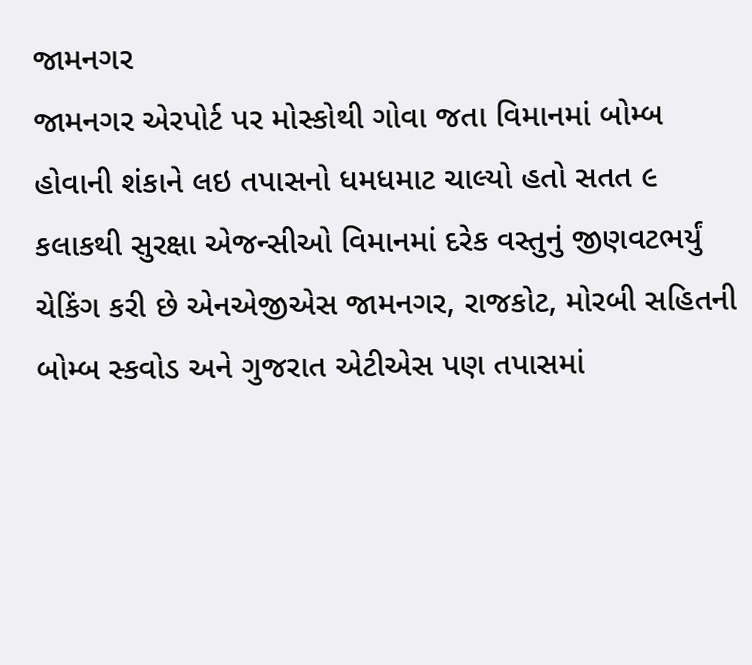જામનગર
જામનગર એરપોર્ટ પર મોસ્કોથી ગોવા જતા વિમાનમાં બોમ્બ હોવાની શંકાને લઇ તપાસનો ધમધમાટ ચાલ્યો હતો સતત ૯ કલાકથી સુરક્ષા એજન્સીઓ વિમાનમાં દરેક વસ્તુનું જીણવટભર્યું ચેકિંગ કરી છે એનએજીએસ જામનગર, રાજકોટ, મોરબી સહિતની બોમ્બ સ્કવોડ અને ગુજરાત એટીએસ પણ તપાસમાં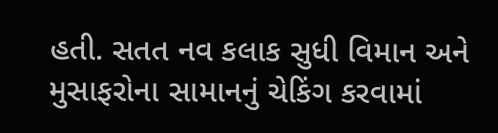હતી. સતત નવ કલાક સુધી વિમાન અને મુસાફરોના સામાનનું ચેકિંગ કરવામાં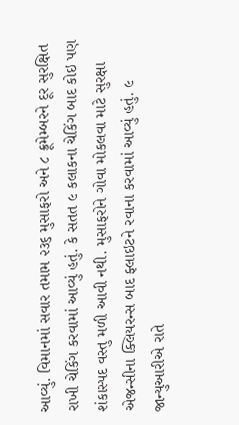આવ્યું. વિમાનમાં સવાર તમામ ૨૩૬ મુસાફરો અને ૮ ક્રૂમેમ્બરને દૂર સુરક્ષિત રાખી ચેકિંગ કરવામાં આવ્યું હતું. કે સતત ૯ કલાકના ચેકિંગ બાદ કોઇ પણ શંકાસ્પદ વસ્તુ મળી આવી નથી. મુસાફરોને ગોવા મોકલવા માટે સુરક્ષા એજન્સીના ક્લિયરન્સ બાદ ફ્લાઇટને રવાના કરવામાં આવ્યું હતું. ૯ જાન્યુઆરીએ રાતે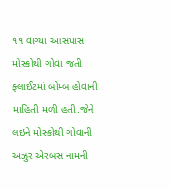૧૧ વાગ્યા આસપાસ મોસ્કોથી ગોવા જતી ફ્લાઈટમાં બોમ્બ હોવાની માહિતી મળી હતી.જેને લઇને મોસ્કોથી ગોવાની અઝુર એરબસ નામની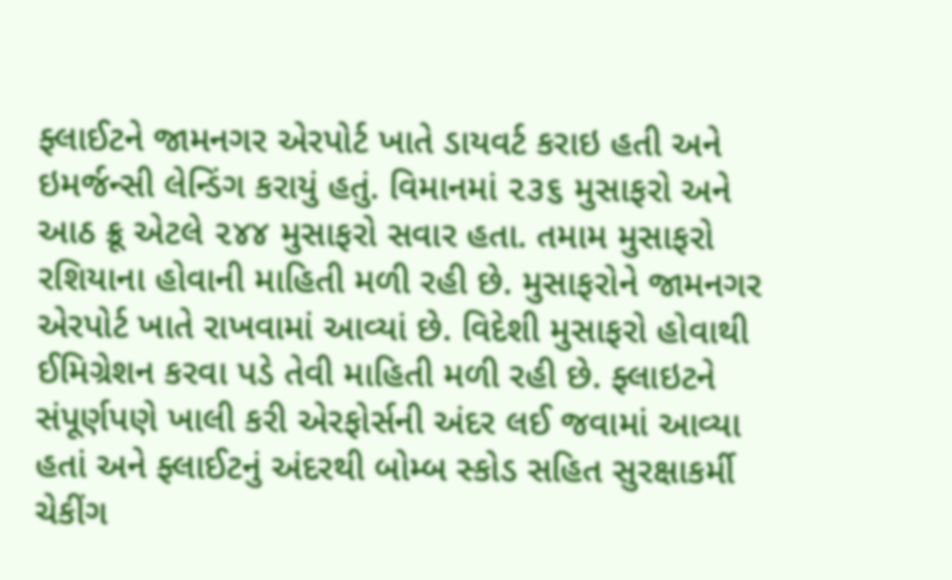ફ્લાઈટને જામનગર એરપોર્ટ ખાતે ડાયવર્ટ કરાઇ હતી અને ઇમર્જન્સી લેન્ડિંગ કરાયું હતું. વિમાનમાં ૨૩૬ મુસાફરો અને આઠ ક્રૂ એટલે ૨૪૪ મુસાફરો સવાર હતા. તમામ મુસાફરો રશિયાના હોવાની માહિતી મળી રહી છે. મુસાફરોને જામનગર એરપોર્ટ ખાતે રાખવામાં આવ્યાં છે. વિદેશી મુસાફરો હોવાથી ઈમિગ્રેશન કરવા પડે તેવી માહિતી મળી રહી છે. ફ્લાઇટને સંપૂર્ણપણે ખાલી કરી એરફોર્સની અંદર લઈ જવામાં આવ્યા હતાં અને ફ્લાઈટનું અંદરથી બોમ્બ સ્કોડ સહિત સુરક્ષાકર્મી ચેકીંગ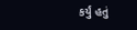કર્યું હતું